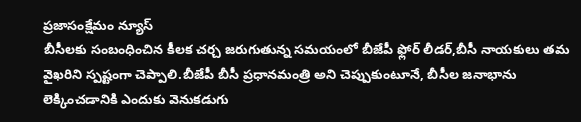ప్రజాసంక్షేమం న్యూస్
బీసీలకు సంబంధించిన కీలక చర్చ జరుగుతున్న సమయంలో బీజేపీ ఫ్లోర్ లీడర్,బీసీ నాయకులు తమ వైఖరిని స్పష్టంగా చెప్పాలి.బీజేపీ బీసీ ప్రధానమంత్రి అని చెప్పుకుంటూనే, బీసీల జనాభాను లెక్కించడానికి ఎందుకు వెనుకడుగు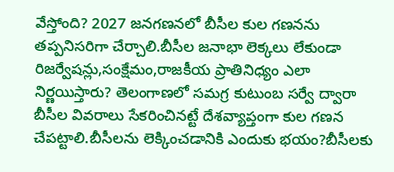వేస్తోంది? 2027 జనగణనలో బీసీల కుల గణనను తప్పనిసరిగా చేర్చాలి.బీసీల జనాభా లెక్కలు లేకుండా రిజర్వేషన్లు,సంక్షేమం,రాజకీయ ప్రాతినిధ్యం ఎలా నిర్ణయిస్తారు? తెలంగాణలో సమగ్ర కుటుంబ సర్వే ద్వారా బీసీల వివరాలు సేకరించినట్టే దేశవ్యాప్తంగా కుల గణన చేపట్టాలి.బీసీలను లెక్కించడానికి ఎందుకు భయం?బీసీలకు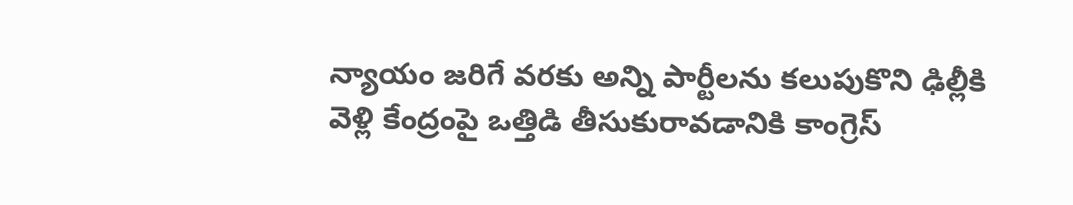న్యాయం జరిగే వరకు అన్ని పార్టీలను కలుపుకొని ఢిల్లీకి వెళ్లి కేంద్రంపై ఒత్తిడి తీసుకురావడానికి కాంగ్రెస్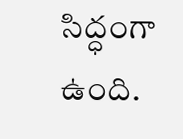సిద్ధంగా ఉంది.